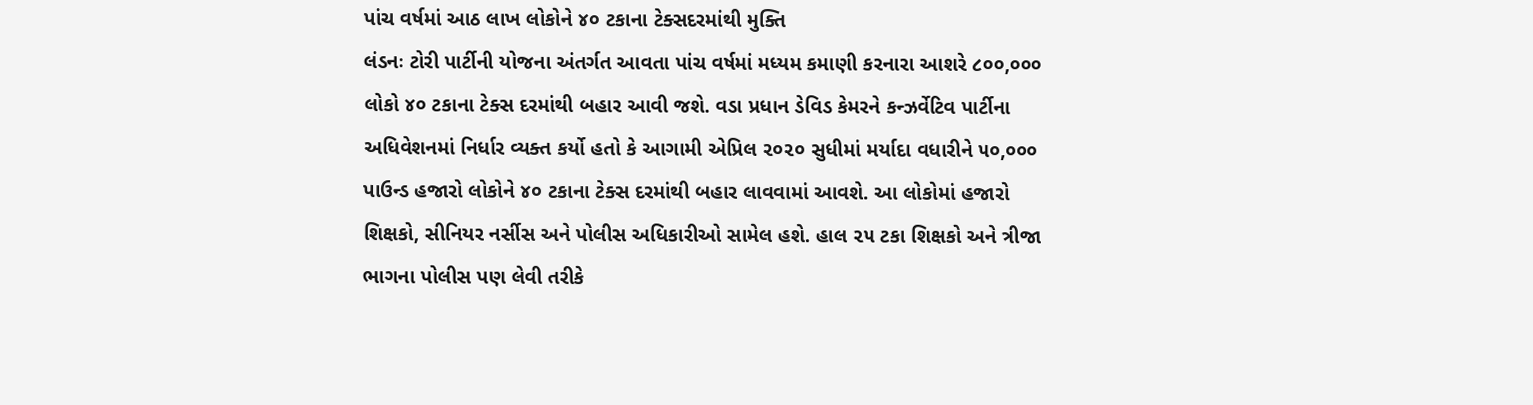પાંચ વર્ષમાં આઠ લાખ લોકોને ૪૦ ટકાના ટેક્સદરમાંથી મુક્તિ
લંડનઃ ટોરી પાર્ટીની યોજના અંતર્ગત આવતા પાંચ વર્ષમાં મધ્યમ કમાણી કરનારા આશરે ૮૦૦,૦૦૦ લોકો ૪૦ ટકાના ટેક્સ દરમાંથી બહાર આવી જશે. વડા પ્રધાન ડેવિડ કેમરને કન્ઝર્વેટિવ પાર્ટીના અધિવેશનમાં નિર્ધાર વ્યક્ત કર્યો હતો કે આગામી એપ્રિલ ૨૦૨૦ સુધીમાં મર્યાદા વધારીને ૫૦,૦૦૦ પાઉન્ડ હજારો લોકોને ૪૦ ટકાના ટેક્સ દરમાંથી બહાર લાવવામાં આવશે. આ લોકોમાં હજારો શિક્ષકો, સીનિયર નર્સીસ અને પોલીસ અધિકારીઓ સામેલ હશે. હાલ ૨૫ ટકા શિક્ષકો અને ત્રીજા ભાગના પોલીસ પણ લેવી તરીકે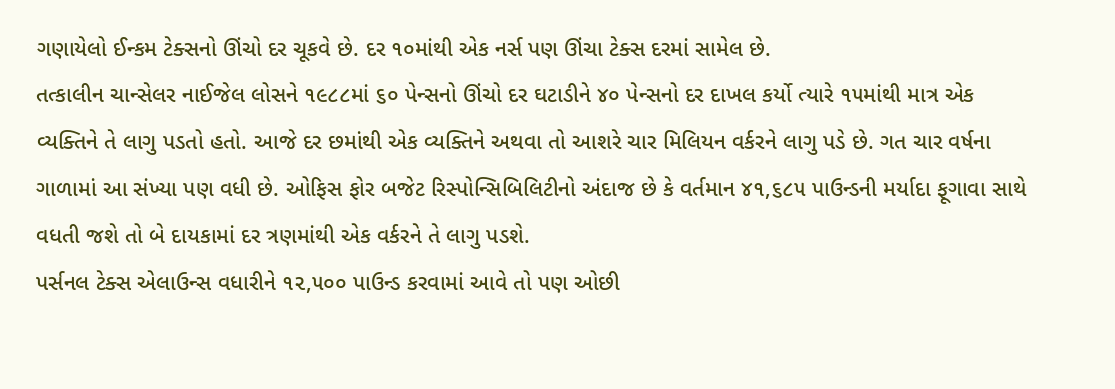ગણાયેલો ઈન્કમ ટેક્સનો ઊંચો દર ચૂકવે છે. દર ૧૦માંથી એક નર્સ પણ ઊંચા ટેક્સ દરમાં સામેલ છે.
તત્કાલીન ચાન્સેલર નાઈજેલ લોસને ૧૯૮૮માં ૬૦ પેન્સનો ઊંચો દર ઘટાડીને ૪૦ પેન્સનો દર દાખલ કર્યો ત્યારે ૧૫માંથી માત્ર એક વ્યક્તિને તે લાગુ પડતો હતો. આજે દર છમાંથી એક વ્યક્તિને અથવા તો આશરે ચાર મિલિયન વર્કરને લાગુ પડે છે. ગત ચાર વર્ષના ગાળામાં આ સંખ્યા પણ વધી છે. ઓફિસ ફોર બજેટ રિસ્પોન્સિબિલિટીનો અંદાજ છે કે વર્તમાન ૪૧,૬૮૫ પાઉન્ડની મર્યાદા ફૂગાવા સાથે વધતી જશે તો બે દાયકામાં દર ત્રણમાંથી એક વર્કરને તે લાગુ પડશે.
પર્સનલ ટેક્સ એલાઉન્સ વધારીને ૧૨,૫૦૦ પાઉન્ડ કરવામાં આવે તો પણ ઓછી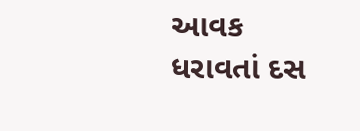આવક ધરાવતાં દસ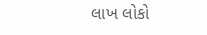લાખ લોકો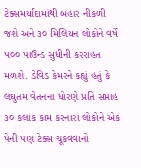ટેક્સમર્યાદામાંથી બહાર નીકળી જશે અને ૩૦ મિલિયન લોકોને વર્ષે ૫૦૦ પાઉન્ડ સુધીની કરરાહત મળશે. ડેવિડ કેમરને કહ્યું હતું કે લઘુતમ વેતનના ધોરણે પ્રતિ સપ્તાહ ૩૦ કલાક કામ કરનારા લોકોને એક પેની પણ ટેક્સ ચૂકવવાનો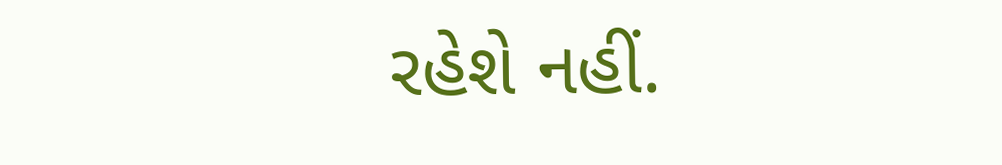રહેશે નહીં.